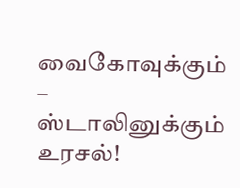வைகோவுக்கும் – ஸ்டாலினுக்கும் உரசல்!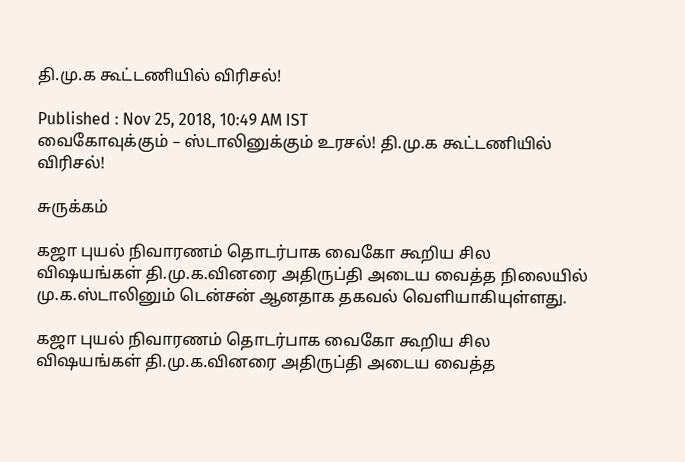தி.மு.க கூட்டணியில் விரிசல்!

Published : Nov 25, 2018, 10:49 AM IST
வைகோவுக்கும் – ஸ்டாலினுக்கும் உரசல்! தி.மு.க கூட்டணியில் விரிசல்!

சுருக்கம்

கஜா புயல் நிவாரணம் தொடர்பாக வைகோ கூறிய சில விஷயங்கள் தி.மு.க.வினரை அதிருப்தி அடைய வைத்த நிலையில் மு.க.ஸ்டாலினும் டென்சன் ஆனதாக தகவல் வெளியாகியுள்ளது.

கஜா புயல் நிவாரணம் தொடர்பாக வைகோ கூறிய சில விஷயங்கள் தி.மு.க.வினரை அதிருப்தி அடைய வைத்த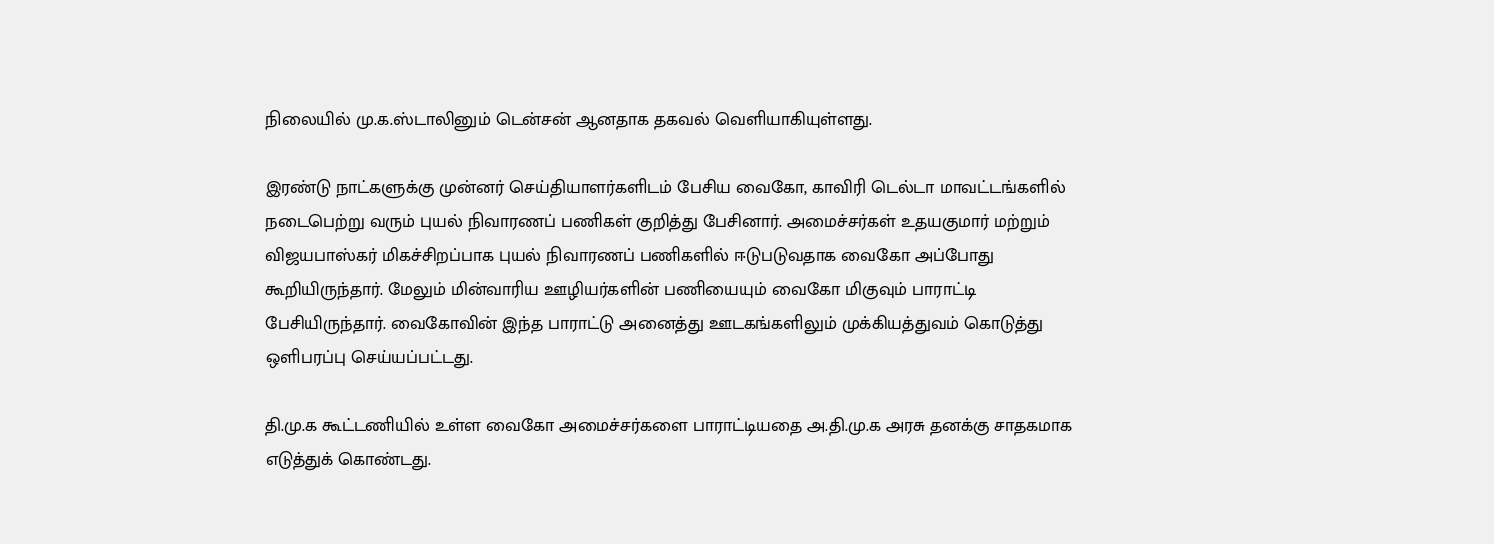நிலையில் மு.க.ஸ்டாலினும் டென்சன் ஆனதாக தகவல் வெளியாகியுள்ளது.

இரண்டு நாட்களுக்கு முன்னர் செய்தியாளர்களிடம் பேசிய வைகோ, காவிரி டெல்டா மாவட்டங்களில் நடைபெற்று வரும் புயல் நிவாரணப் பணிகள் குறித்து பேசினார். அமைச்சர்கள் உதயகுமார் மற்றும் விஜயபாஸ்கர் மிகச்சிறப்பாக புயல் நிவாரணப் பணிகளில் ஈடுபடுவதாக வைகோ அப்போது கூறியிருந்தார். மேலும் மின்வாரிய ஊழியர்களின் பணியையும் வைகோ மிகுவும் பாராட்டி பேசியிருந்தார். வைகோவின் இந்த பாராட்டு அனைத்து ஊடகங்களிலும் முக்கியத்துவம் கொடுத்து ஒளிபரப்பு செய்யப்பட்டது.

தி.மு.க கூட்டணியில் உள்ள வைகோ அமைச்சர்களை பாராட்டியதை அ.தி.மு.க அரசு தனக்கு சாதகமாக எடுத்துக் கொண்டது.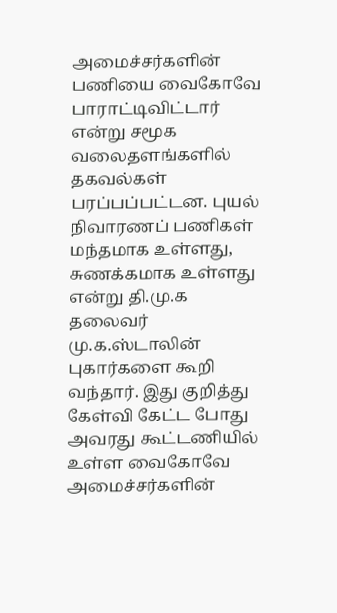அமைச்சர்களின் பணியை வைகோவே பாராட்டிவிட்டார் என்று சமூக வலைதளங்களில் தகவல்கள் பரப்பப்பட்டன. புயல் நிவாரணப் பணிகள் மந்தமாக உள்ளது, சுணக்கமாக உள்ளது என்று தி.மு.க தலைவர் மு.க.ஸ்டாலின் புகார்களை கூறி வந்தார். இது குறித்து கேள்வி கேட்ட போது அவரது கூட்டணியில் உள்ள வைகோவே அமைச்சர்களின்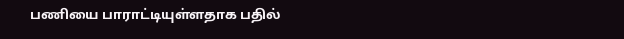பணியை பாராட்டியுள்ளதாக பதில்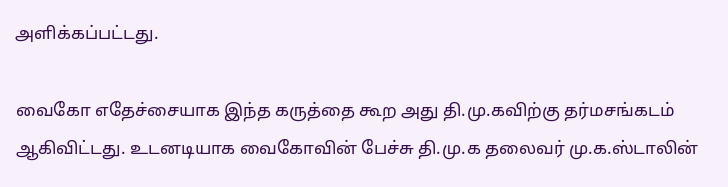அளிக்கப்பட்டது.

வைகோ எதேச்சையாக இந்த கருத்தை கூற அது தி.மு.கவிற்கு தர்மசங்கடம் ஆகிவிட்டது. உடனடியாக வைகோவின் பேச்சு தி.மு.க தலைவர் மு.க.ஸ்டாலின்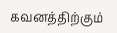கவனத்திற்கும்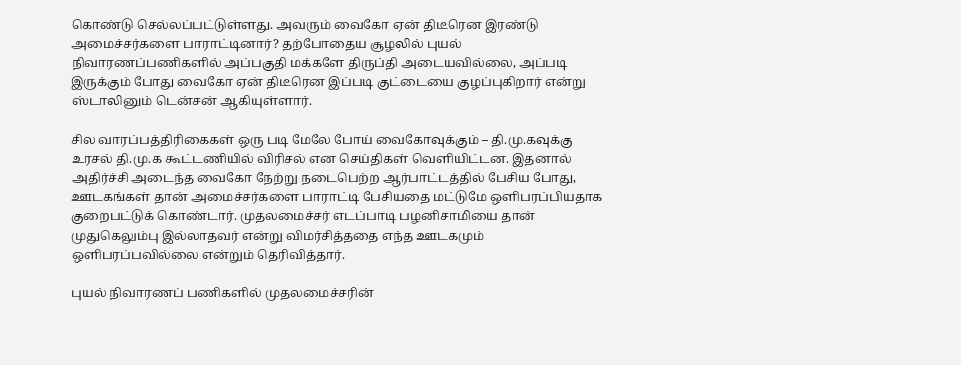கொண்டு செல்லப்பட்டுள்ளது. அவரும் வைகோ ஏன் திடீரென இரண்டு அமைச்சர்களை பாராட்டினார்? தற்போதைய சூழலில் புயல் நிவாரணப்பணிகளில் அப்பகுதி மக்களே திருப்தி அடையவில்லை, அப்படி இருக்கும் போது வைகோ ஏன் திடீரென இப்படி குட்டையை குழப்புகிறார் என்று ஸ்டாலினும் டென்சன் ஆகியுள்ளார்.

சில வாரப்பத்திரிகைகள் ஒரு படி மேலே போய் வைகோவுக்கும் – தி.மு.கவுக்கு உரசல் தி.மு.க கூட்டணியில் விரிசல் என செய்திகள் வெளியிட்டன. இதனால் அதிர்ச்சி அடைந்த வைகோ நேற்று நடைபெற்ற ஆர்பாட்டத்தில் பேசிய போது, ஊடகங்கள் தான் அமைச்சர்களை பாராட்டி பேசியதை மட்டுமே ஒளிபரப்பியதாக குறைபட்டுக் கொண்டார். முதலமைச்சர் எடப்பாடி பழனிசாமியை தான் முதுகெலும்பு இல்லாதவர் என்று விமர்சித்ததை எந்த ஊடகமும் ஒளிபரப்பவில்லை என்றும் தெரிவித்தார்.

புயல் நிவாரணப் பணிகளில் முதலமைச்சரின்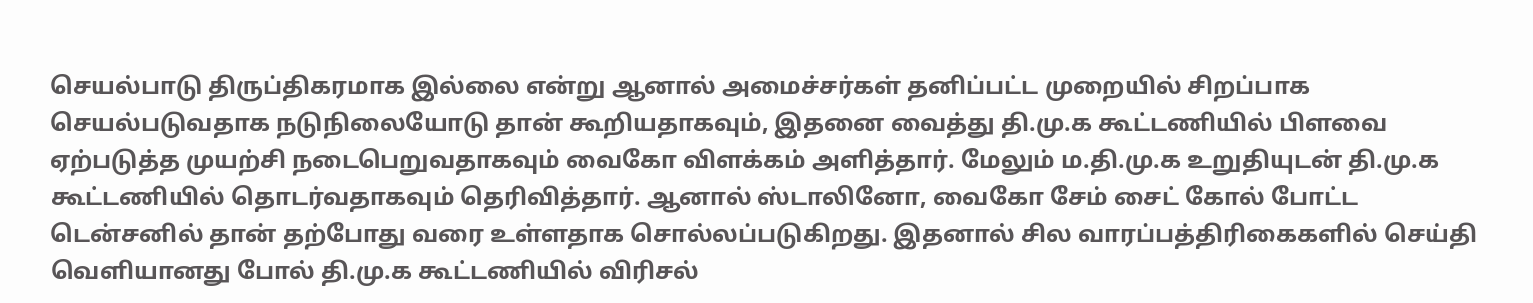செயல்பாடு திருப்திகரமாக இல்லை என்று ஆனால் அமைச்சர்கள் தனிப்பட்ட முறையில் சிறப்பாக செயல்படுவதாக நடுநிலையோடு தான் கூறியதாகவும், இதனை வைத்து தி.மு.க கூட்டணியில் பிளவை ஏற்படுத்த முயற்சி நடைபெறுவதாகவும் வைகோ விளக்கம் அளித்தார். மேலும் ம.தி.மு.க உறுதியுடன் தி.மு.க கூட்டணியில் தொடர்வதாகவும் தெரிவித்தார். ஆனால் ஸ்டாலினோ, வைகோ சேம் சைட் கோல் போட்ட டென்சனில் தான் தற்போது வரை உள்ளதாக சொல்லப்படுகிறது. இதனால் சில வாரப்பத்திரிகைகளில் செய்தி வெளியானது போல் தி.மு.க கூட்டணியில் விரிசல்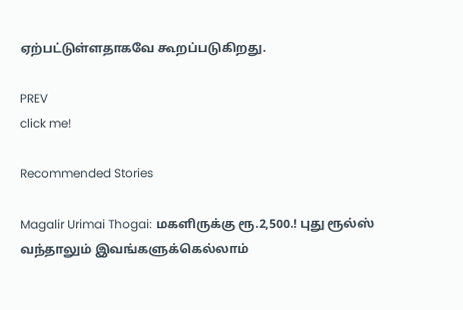ஏற்பட்டுள்ளதாகவே கூறப்படுகிறது.

PREV
click me!

Recommended Stories

Magalir Urimai Thogai: மகளிருக்கு ரூ.2,500.! புது ரூல்ஸ் வந்தாலும் இவங்களுக்கெல்லாம்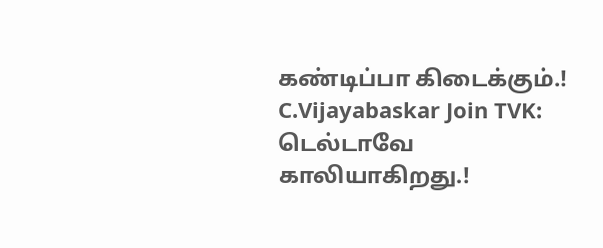கண்டிப்பா கிடைக்கும்.!
C.Vijayabaskar Join TVK: டெல்டாவே காலியாகிறது.!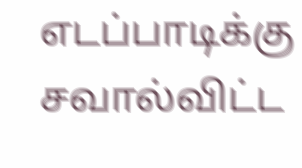எடப்பாடிக்கு சவால்விட்ட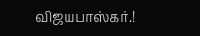விஜயபாஸ்கர்.!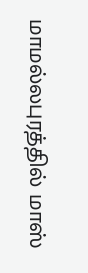மாமல்லபுரத்தில் மாஸ்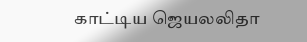காட்டிய ஜெயலலிதா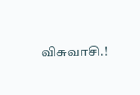விசுவாசி.!